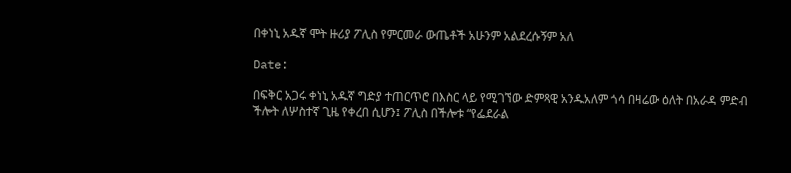በቀነኒ አዱኛ ሞት ዙሪያ ፖሊስ የምርመራ ውጤቶች አሁንም አልደረሱኝም አለ

Date:

በፍቅር አጋሩ ቀነኒ አዱኛ ግድያ ተጠርጥሮ በእስር ላይ የሚገኘው ድምጻዊ አንዱአለም ጎሳ በዛሬው ዕለት በአራዳ ምድብ ችሎት ለሦስተኛ ጊዜ የቀረበ ሲሆን፤ ፖሊስ በችሎቱ “የፌደራል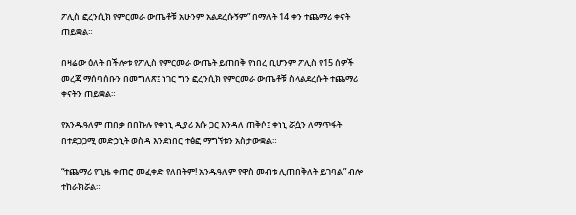ፖሊስ ፎረንሲክ የምርመራ ውጤቶቹ አሁንም አልደረሱኝም” በማለት 14 ቀን ተጨማሪ ቀናት ጠይቋል።

በዛሬው ዕለት በችሎቱ የፖሊስ የምርመራ ውጤት ይጠበቅ የነበረ ቢሆንም ፖሊስ የ15 ሰዎች መረጃ ማሰባሰቡን በመግለጽ፤ ነገር ግን ፎረንሲክ የምርመራ ውጤቶቹ ስላልደረሱት ተጨማሪ ቀናትን ጠይቋል።

የአንዱዓለም ጠበቃ በበኩሉ የቀነኒ ዲያሪ እሱ ጋር እንዳለ ጠቅሶ፤ ቀነኒ ሯሷን ለማጥፋት በተደጋጋሚ መድኃኒት ወስዳ እንደነበር ተፅፎ ማግኘቱን አስታውቋል።

“ተጨማሪ የጊዜ ቀጠሮ መፈቀድ የለበትም! አንዱዓለም የዋስ መብቱ ሊጠበቅለት ይገባል” ብሎ ተከራክሯል።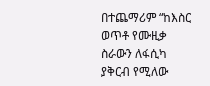በተጨማሪም “ከእስር ወጥቶ የሙዚቃ ስራውን ለፋሲካ ያቅርብ የሚለው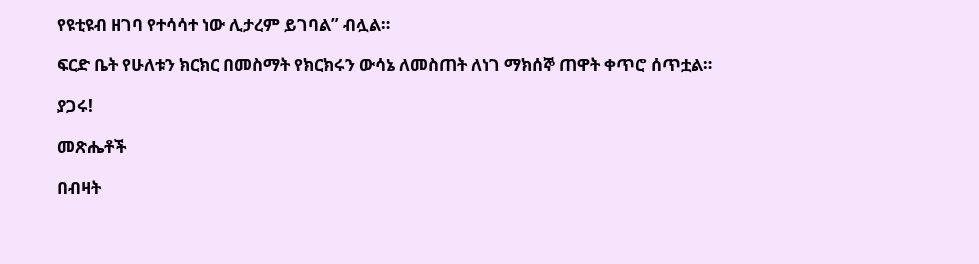የዩቲዩብ ዘገባ የተሳሳተ ነው ሊታረም ይገባል” ብሏል።

ፍርድ ቤት የሁለቱን ክርክር በመስማት የክርክሩን ውሳኔ ለመስጠት ለነገ ማክሰኞ ጠዋት ቀጥሮ ሰጥቷል።

ያጋሩ!

መጽሔቶች

በብዛት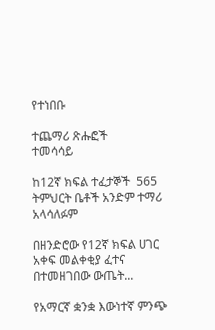የተነበቡ

ተጨማሪ ጽሑፎች
ተመሳሳይ

ከ12ኛ ክፍል ተፈታኞች  565 ትምህርት ቤቶች አንድም ተማሪ አላሳለፉም

በዘንድሮው የ12ኛ ክፍል ሀገር አቀፍ መልቀቂያ ፈተና በተመዘገበው ውጤት...

የአማርኛ ቋንቋ እውነተኛ ምንጭ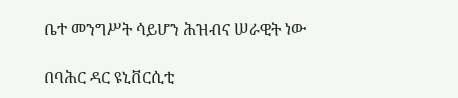ቤተ መንግሥት ሳይሆን ሕዝብና ሠራዊት ነው

በባሕር ዳር ዩኒቨርሲቲ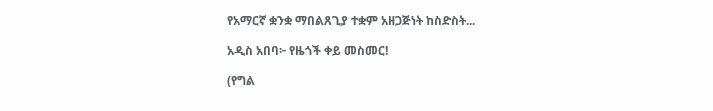የአማርኛ ቋንቋ ማበልጸጊያ ተቋም አዘጋጅነት ከስድስት...

አዲስ አበባ፦ የዜጎች ቀይ መስመር!

(የግል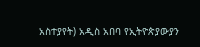አስተያየት) አዲስ አበባ የኢትዮጵያውያን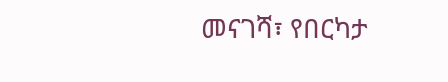መናገሻ፣ የበርካታ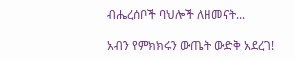ብሔረሰቦች ባህሎች ለዘመናት...

አብን የምክክሩን ውጤት ውድቅ አደረገ!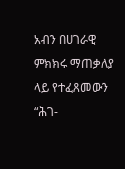አብን በሀገራዊ ምክክሩ ማጠቃለያ ላይ የተፈጸመውን “ሕገ-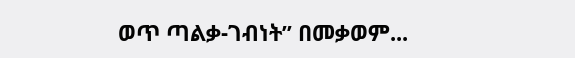ወጥ ጣልቃ-ገብነት” በመቃወም...